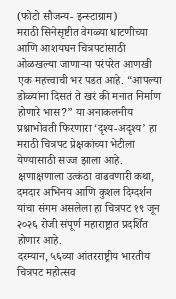(फोटो सौजन्य- इन्स्टाग्राम)
मराठी सिनेसृष्टीत वेगळ्या धाटणीच्या आणि आशयघन चित्रपटांसाठी ओळखल्या जाणाऱ्या परंपरेत आणखी एक महत्त्वाची भर पडत आहे. “आपल्या डोळ्यांना दिसतं ते खरं की मनात निर्माण होणारे भास?” या अनाकलनीय प्रश्नाभोवती फिरणारा ‘दृश्य-अदृश्य’ हा मराठी चित्रपट प्रेक्षकांच्या भेटीला येण्यासाठी सज्ज झाला आहे.
क्षणाक्षणाला उत्कंठा वाढवणारी कथा, दमदार अभिनय आणि कुशल दिग्दर्शन यांचा संगम असलेला हा चित्रपट १९ जून २०२६ रोजी संपूर्ण महाराष्ट्रात प्रदर्शित होणार आहे.
दरम्यान, ५६व्या आंतरराष्ट्रीय भारतीय चित्रपट महोत्सव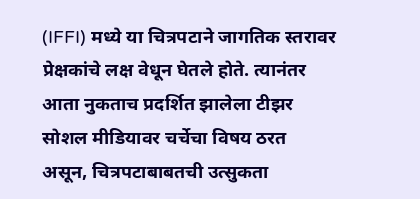(IFFI) मध्ये या चित्रपटाने जागतिक स्तरावर प्रेक्षकांचे लक्ष वेधून घेतले होते. त्यानंतर आता नुकताच प्रदर्शित झालेला टीझर सोशल मीडियावर चर्चेचा विषय ठरत असून, चित्रपटाबाबतची उत्सुकता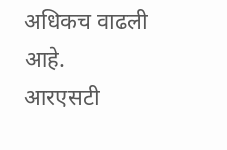अधिकच वाढली आहे.
आरएसटी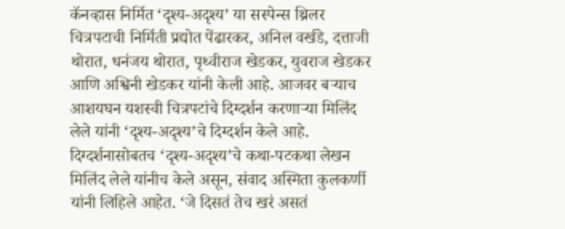कॅनव्हास निर्मित ‘दृश्य-अदृश्य’ या सस्पेन्स थ्रिलर चित्रपटाची निर्मिती प्रद्योत पेंढारकर, अनिल वर्खडे, दत्ताजी थोरात, धनंजय थोरात, पृथ्वीराज खेडकर, युवराज खेडकर आणि अश्विनी खेडकर यांनी केली आहे. आजवर बऱ्याच आशयघन यशस्वी चित्रपटांचे दिग्दर्शन करणाऱ्या मिलिंद लेले यांनी ‘दृश्य-अदृश्य’चे दिग्दर्शन केले आहे. दिग्दर्शनासोबतच ‘दृश्य-अदृश्य’चे कथा-पटकथा लेखन मिलिंद लेले यांनीच केले असून, संवाद अस्मिता कुलकर्णी यांनी लिहिले आहेत. ‘जे दिसतं तेच खरं असतं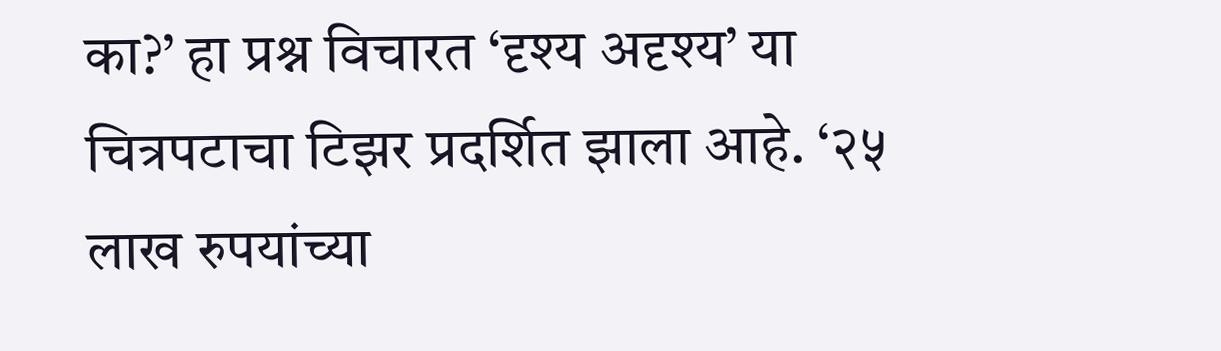का?’ हा प्रश्न विचारत ‘दृश्य अदृश्य’ या चित्रपटाचा टिझर प्रदर्शित झाला आहे. ‘२५ लाख रुपयांच्या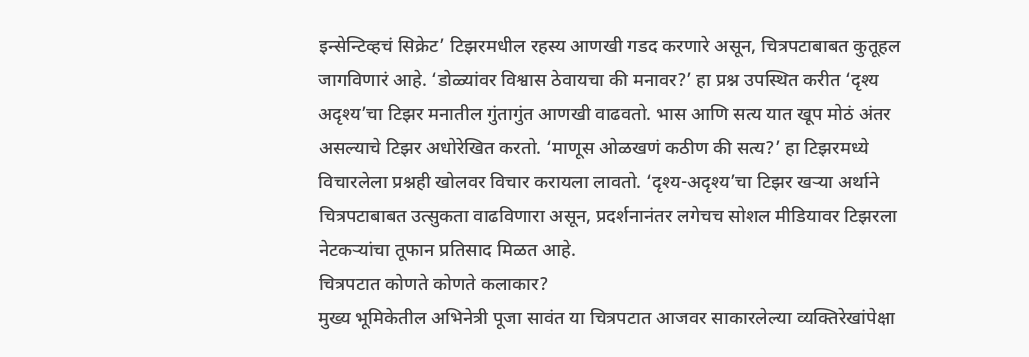इन्सेन्टिव्हचं सिक्रेट’ टिझरमधील रहस्य आणखी गडद करणारे असून, चित्रपटाबाबत कुतूहल जागविणारं आहे. ‘डोळ्यांवर विश्वास ठेवायचा की मनावर?’ हा प्रश्न उपस्थित करीत ‘दृश्य अदृश्य’चा टिझर मनातील गुंतागुंत आणखी वाढवतो. भास आणि सत्य यात खूप मोठं अंतर असल्याचे टिझर अधोरेखित करतो. ‘माणूस ओळखणं कठीण की सत्य?’ हा टिझरमध्ये विचारलेला प्रश्नही खोलवर विचार करायला लावतो. ‘दृश्य-अदृश्य’चा टिझर खऱ्या अर्थाने चित्रपटाबाबत उत्सुकता वाढविणारा असून, प्रदर्शनानंतर लगेचच सोशल मीडियावर टिझरला नेटकऱ्यांचा तूफान प्रतिसाद मिळत आहे.
चित्रपटात कोणते कोणते कलाकार?
मुख्य भूमिकेतील अभिनेत्री पूजा सावंत या चित्रपटात आजवर साकारलेल्या व्यक्तिरेखांपेक्षा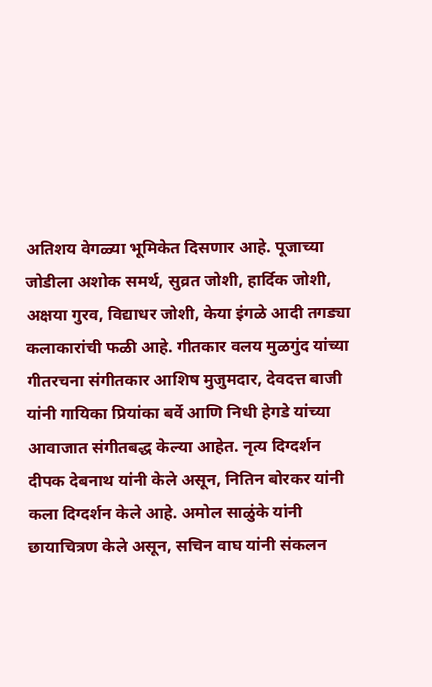अतिशय वेगळ्या भूमिकेत दिसणार आहे. पूजाच्या जोडीला अशोक समर्थ, सुव्रत जोशी, हार्दिक जोशी, अक्षया गुरव, विद्याधर जोशी, केया इंगळे आदी तगड्या कलाकारांची फळी आहे. गीतकार वलय मुळगुंद यांच्या गीतरचना संगीतकार आशिष मुजुमदार, देवदत्त बाजी यांनी गायिका प्रियांका बर्वे आणि निधी हेगडे यांच्या आवाजात संगीतबद्ध केल्या आहेत. नृत्य दिग्दर्शन दीपक देबनाथ यांनी केले असून, नितिन बोरकर यांनी कला दिग्दर्शन केले आहे. अमोल साळुंके यांनी छायाचित्रण केले असून, सचिन वाघ यांनी संकलन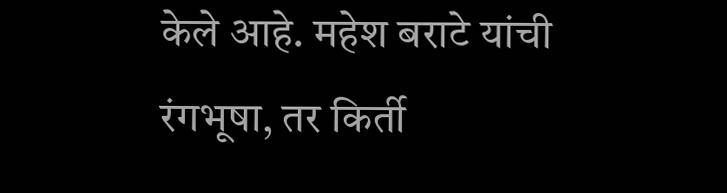केले आहे. महेश बराटे यांची रंगभूषा, तर किर्ती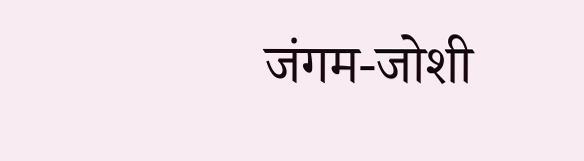जंगम-जोशी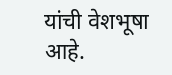यांची वेशभूषा आहे.